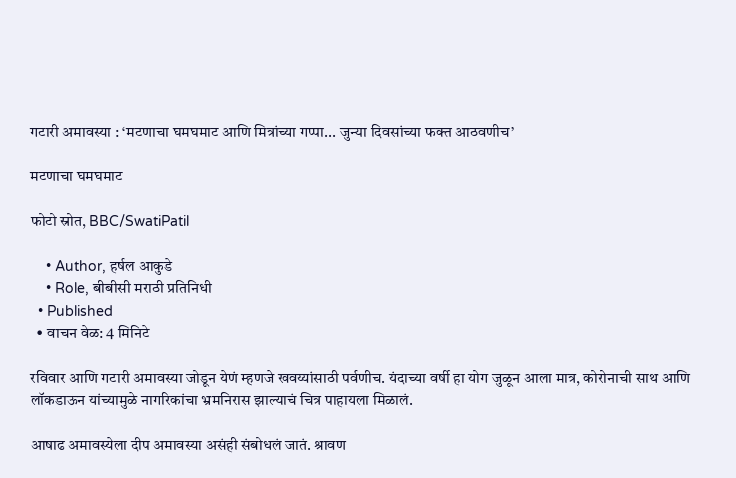गटारी अमावस्या : ‘मटणाचा घमघमाट आणि मित्रांच्या गप्पा... जुन्या दिवसांच्या फक्त आठवणीच’

मटणाचा घमघमाट

फोटो स्रोत, BBC/SwatiPatil

    • Author, हर्षल आकुडे
    • Role, बीबीसी मराठी प्रतिनिधी
  • Published
  • वाचन वेळ: 4 मिनिटे

रविवार आणि गटारी अमावस्या जोडून येणं म्हणजे खवय्यांसाठी पर्वणीच. यंदाच्या वर्षी हा योग जुळून आला मात्र, कोरोनाची साथ आणि लॉकडाऊन यांच्यामुळे नागरिकांचा भ्रमनिरास झाल्याचं चित्र पाहायला मिळालं.

आषाढ अमावस्येला दीप अमावस्या असंही संबोधलं जातं. श्रावण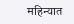महिन्यात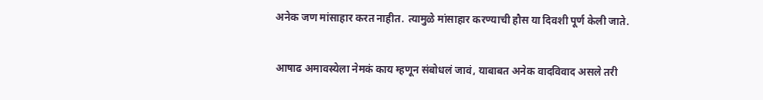अनेक जण मांसाहार करत नाहीत. त्यामुळे मांसाहार करण्याची हौस या दिवशी पूर्ण केली जाते.

आषाढ अमावस्येला नेमकं काय म्हणून संबोधलं जावं, याबाबत अनेक वादविवाद असले तरी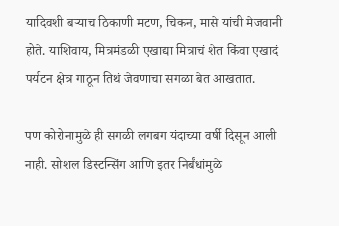यादिवशी बऱ्याच ठिकाणी मटण, चिकन, मासे यांची मेजवानी होते. याशिवाय, मित्रमंडळी एखाद्या मित्राचं शेत किंवा एखादं पर्यटन क्षेत्र गाठून तिथं जेवणाचा सगळा बेत आखतात.

पण कोरोनामुळे ही सगळी लगबग यंदाच्या वर्षी दिसून आली नाही. सोशल डिस्टन्सिंग आणि इतर निर्बंधांमुळे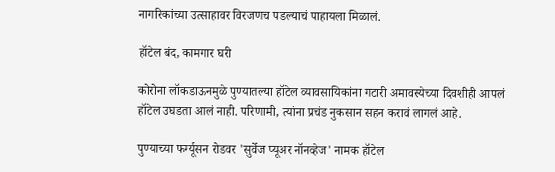नागरिकांच्या उत्साहावर विरजणच पडल्याचं पाहायला मिळालं.

हॉटेल बंद, कामगार घरी

कोरोना लॉकडाऊनमुळे पुण्यातल्या हॉटेल व्यावसायिकांना गटारी अमावस्येच्या दिवशीही आपलं हॉटेल उघडता आलं नाही. परिणामी, त्यांना प्रचंड नुकसान सहन करावं लागलं आहे.

पुण्याच्या फर्ग्यूसन रोडवर 'सुर्वेज प्यूअर नॉनव्हेज' नामक हॉटेल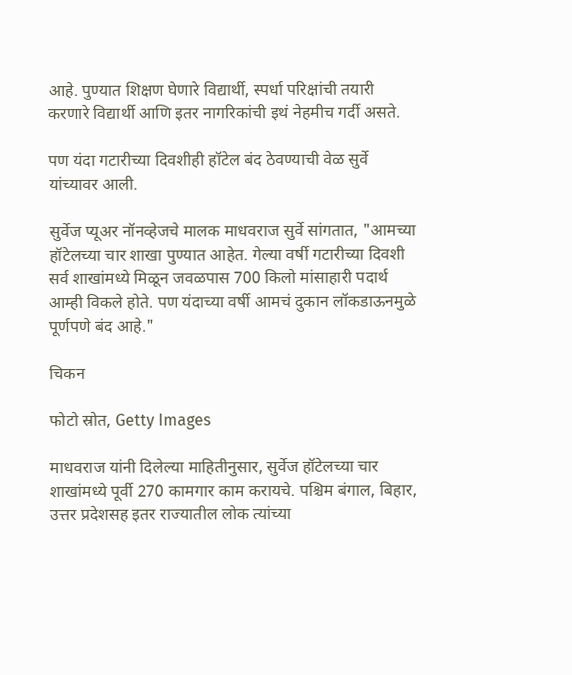आहे. पुण्यात शिक्षण घेणारे विद्यार्थी, स्पर्धा परिक्षांची तयारी करणारे विद्यार्थी आणि इतर नागरिकांची इथं नेहमीच गर्दी असते.

पण यंदा गटारीच्या दिवशीही हॉटेल बंद ठेवण्याची वेळ सुर्वे यांच्यावर आली.

सुर्वेज प्यूअर नॉनव्हेजचे मालक माधवराज सुर्वे सांगतात, "आमच्या हॉटेलच्या चार शाखा पुण्यात आहेत. गेल्या वर्षी गटारीच्या दिवशी सर्व शाखांमध्ये मिळून जवळपास 700 किलो मांसाहारी पदार्थ आम्ही विकले होते. पण यंदाच्या वर्षी आमचं दुकान लॉकडाऊनमुळे पूर्णपणे बंद आहे."

चिकन

फोटो स्रोत, Getty Images

माधवराज यांनी दिलेल्या माहितीनुसार, सुर्वेज हॉटेलच्या चार शाखांमध्ये पूर्वी 270 कामगार काम करायचे. पश्चिम बंगाल, बिहार, उत्तर प्रदेशसह इतर राज्यातील लोक त्यांच्या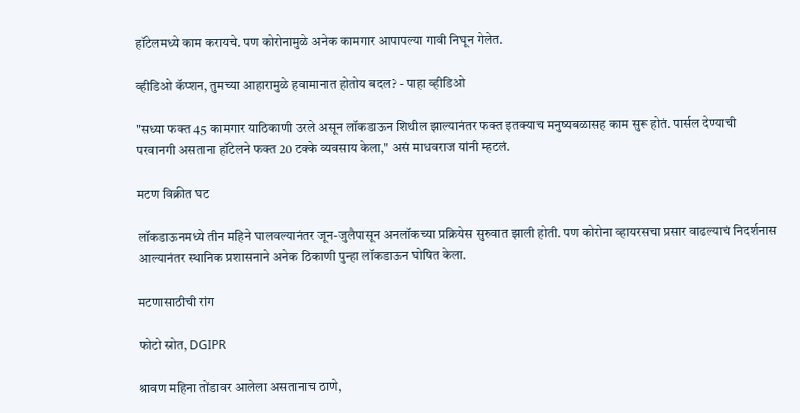हॉटेलमध्ये काम करायचे. पण कोरोनामुळे अनेक कामगार आपापल्या गावी निघून गेलेत.

व्हीडिओ कॅप्शन, तुमच्या आहारामुळे हवामानात होतोय बदल? - पाहा व्हीडिओ

"सध्या फक्त 45 कामगार याठिकाणी उरले असून लॉकडाऊन शिथील झाल्यानंतर फक्त इतक्याच मनुष्यबळासह काम सुरू होतं. पार्सल देण्याची परवानगी असताना हॉटेलने फक्त 20 टक्के व्यवसाय केला," असं माधवराज यांनी म्हटलं.

मटण विक्रीत घट

लॉकडाऊनमध्ये तीन महिने घालवल्यानंतर जून-जुलैपासून अनलॉकच्या प्रक्रियेस सुरुवात झाली होती. पण कोरोना व्हायरसचा प्रसार वाढल्याचं निदर्शनास आल्यानंतर स्थानिक प्रशासनाने अनेक ठिकाणी पुन्हा लॉकडाऊन घोषित केला.

मटणासाठीची रांग

फोटो स्रोत, DGIPR

श्रावण महिना तोंडावर आलेला असतानाच ठाणे,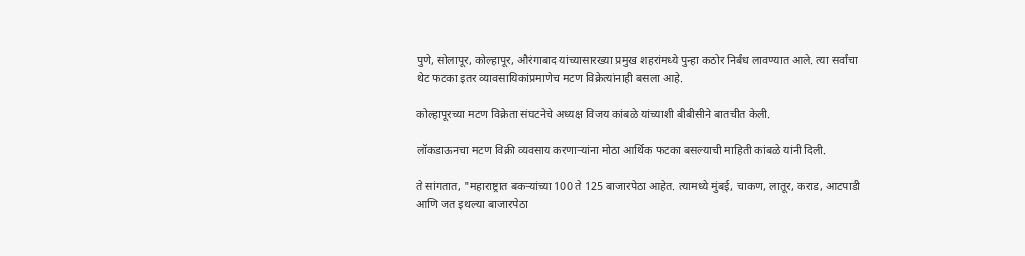पुणे, सोलापूर, कोल्हापूर, औरंगाबाद यांच्यासारख्या प्रमुख शहरांमध्ये पुन्हा कठोर निर्बंध लावण्यात आले. त्या सर्वांचा थेट फटका इतर व्यावसायिकांप्रमाणेच मटण विक्रेत्यांनाही बसला आहे.

कोल्हापूरच्या मटण विक्रेता संघटनेचे अध्यक्ष विजय कांबळे यांच्याशी बीबीसीने बातचीत केली.

लॉकडाऊनचा मटण विक्री व्यवसाय करणाऱ्यांना मोठा आर्थिक फटका बसल्याची माहिती कांबळे यांनी दिली.

ते सांगतात, "महाराष्ट्रात बकऱ्यांच्या 100 ते 125 बाजारपेठा आहेत. त्यामध्ये मुंबई, चाकण, लातूर, कराड, आटपाडी आणि जत इथल्या बाजारपेठा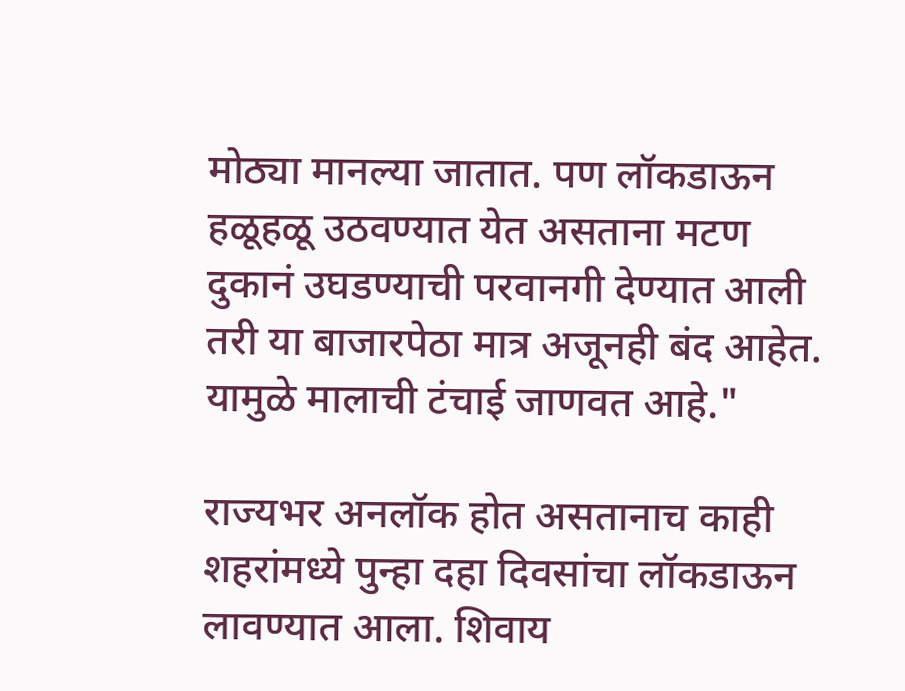मोठ्या मानल्या जातात. पण लॉकडाऊन हळूहळू उठवण्यात येत असताना मटण दुकानं उघडण्याची परवानगी देण्यात आली तरी या बाजारपेठा मात्र अजूनही बंद आहेत. यामुळे मालाची टंचाई जाणवत आहे."

राज्यभर अनलॉक होत असतानाच काही शहरांमध्ये पुन्हा दहा दिवसांचा लॉकडाऊन लावण्यात आला. शिवाय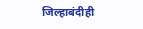जिल्हाबंदीही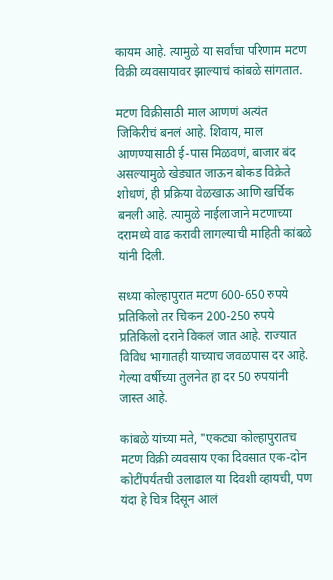कायम आहे. त्यामुळे या सर्वांचा परिणाम मटण विक्री व्यवसायावर झाल्याचं कांबळे सांगतात.

मटण विक्रीसाठी माल आणणं अत्यंत जिकिरीचं बनलं आहे. शिवाय, माल आणण्यासाठी ई-पास मिळवणं, बाजार बंद असल्यामुळे खेड्यात जाऊन बोकड विक्रेते शोधणं, ही प्रक्रिया वेळखाऊ आणि खर्चिक बनली आहे. त्यामुळे नाईलाजाने मटणाच्या दरामध्ये वाढ करावी लागल्याची माहिती कांबळे यांनी दिली.

सध्या कोल्हापुरात मटण 600-650 रुपये प्रतिकिलो तर चिकन 200-250 रुपये प्रतिकिलो दराने विकलं जात आहे. राज्यात विविध भागातही याच्याच जवळपास दर आहे. गेल्या वर्षीच्या तुलनेत हा दर 50 रुपयांनी जास्त आहे.

कांबळे यांच्या मते, "एकट्या कोल्हापुरातच मटण विक्री व्यवसाय एका दिवसात एक-दोन कोटींपर्यंतची उलाढाल या दिवशी व्हायची, पण यंदा हे चित्र दिसून आलं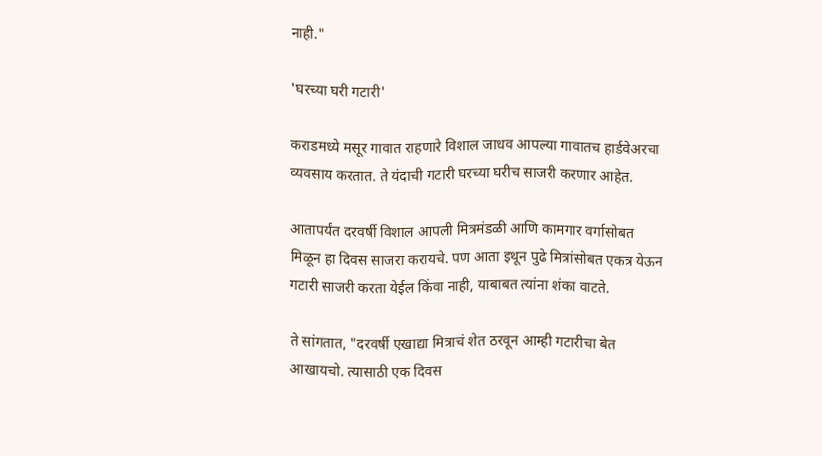नाही."

'घरच्या घरी गटारी'

कराडमध्ये मसूर गावात राहणारे विशाल जाधव आपल्या गावातच हार्डवेअरचा व्यवसाय करतात. ते यंदाची गटारी घरच्या घरीच साजरी करणार आहेत.

आतापर्यंत दरवर्षी विशाल आपली मित्रमंडळी आणि कामगार वर्गासोबत मिळून हा दिवस साजरा करायचे. पण आता इथून पुढे मित्रांसोबत एकत्र येऊन गटारी साजरी करता येईल किंवा नाही, याबाबत त्यांना शंका वाटते.

ते सांगतात, "दरवर्षी एखाद्या मित्राचं शेत ठरवून आम्ही गटारीचा बेत आखायचो. त्यासाठी एक दिवस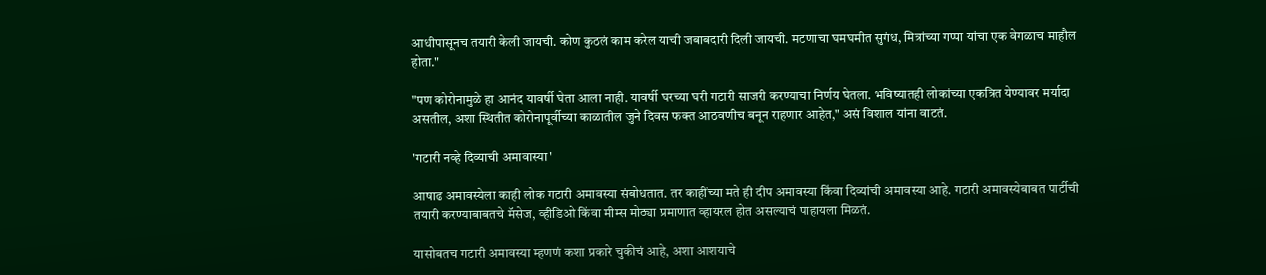आधीपासूनच तयारी केली जायची. कोण कुठलं काम करेल याची जबाबदारी दिली जायची. मटणाचा घमघमीत सुगंध, मित्रांच्या गप्पा यांचा एक वेगळाच माहौल होता."

"पण कोरोनामुळे हा आनंद यावर्षी घेता आला नाही. यावर्षी घरच्या घरी गटारी साजरी करण्याचा निर्णय घेतला. भविष्यातही लोकांच्या एकत्रित येण्यावर मर्यादा असतील, अशा स्थितीत कोरोनापूर्वीच्या काळातील जुने दिवस फक्त आठवणीच बनून राहणार आहेत," असं विशाल यांना वाटतं.

'गटारी नव्हे दिव्याची अमावास्या'

आषाढ अमावस्येला काही लोक गटारी अमावस्या संबोधतात. तर काहींच्या मते ही दीप अमावस्या किंवा दिव्यांची अमावस्या आहे. गटारी अमावस्येबाबत पार्टीची तयारी करण्याबाबतचे मॅसेज, व्हीडिओ किंवा मीम्स मोठ्या प्रमाणात व्हायरल होत असल्याचं पाहायला मिळतं.

यासोबतच गटारी अमावस्या म्हणणं कशा प्रकारे चुकीचं आहे, अशा आशयाचे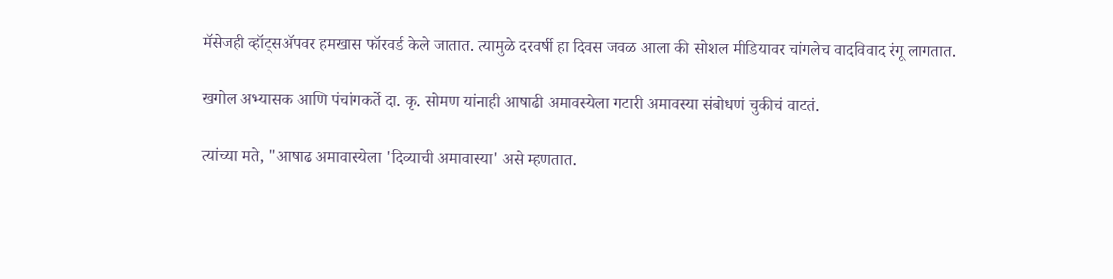मॅसेजही व्हॉट्सॲपवर हमखास फॉरवर्ड केले जातात. त्यामुळे दरवर्षी हा दिवस जवळ आला की सोशल मीडियावर चांगलेच वादविवाद रंगू लागतात.

खगोल अभ्यासक आणि पंचांगकर्ते दा. कृ. सोमण यांनाही आषाढी अमावस्येला गटारी अमावस्या संबोधणं चुकीचं वाटतं.

त्यांच्या मते, "आषाढ अमावास्येला 'दिव्याची अमावास्या' असे म्हणतात.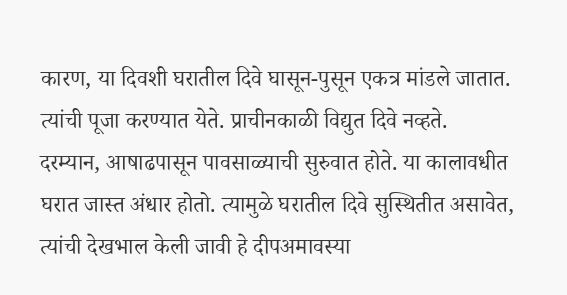कारण, या दिवशी घरातील दिवे घासून-पुसून एकत्र मांडले जातात. त्यांची पूजा करण्यात येते. प्राचीनकाळी विद्युत दिवे नव्हते. दरम्यान, आषाढपासून पावसाळ्याची सुरुवात होते. या कालावधीत घरात जास्त अंधार होतो. त्यामुळे घरातील दिवे सुस्थितीत असावेत, त्यांची देखभाल केली जावी हे दीपअमावस्या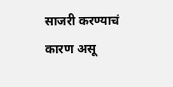साजरी करण्याचं कारण असू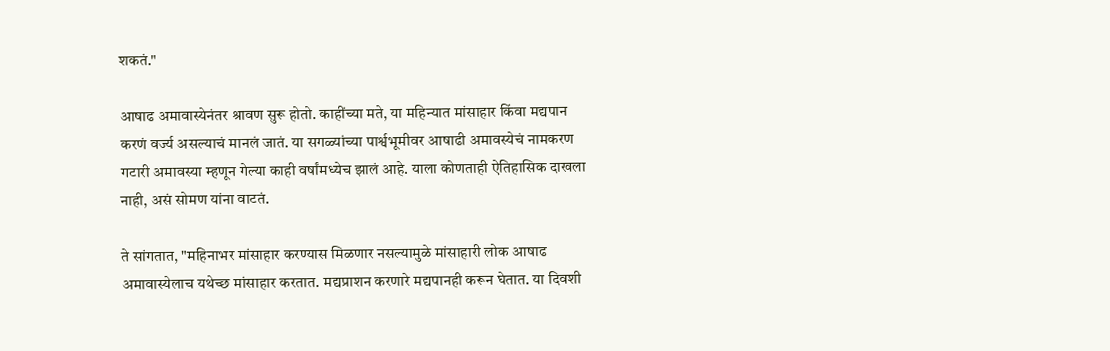शकतं."

आषाढ अमावास्येनंतर श्रावण सुरू होतो. काहींच्या मते, या महिन्यात मांसाहार किंवा मद्यपान करणं वर्ज्य असल्याचं मानलं जातं. या सगळ्यांच्या पार्श्वभूमीवर आषाढी अमावस्येचं नामकरण गटारी अमावस्या म्हणून गेल्या काही वर्षांमध्येच झालं आहे. याला कोणताही ऐतिहासिक दाखला नाही, असं सोमण यांना वाटतं.

ते सांगतात, "महिनाभर मांसाहार करण्यास मिळणार नसल्यामुळे मांसाहारी लोक आषाढ अमावास्येलाच यथेच्छ मांसाहार करतात. मद्यप्राशन करणारे मद्यपानही करून घेतात. या दिवशी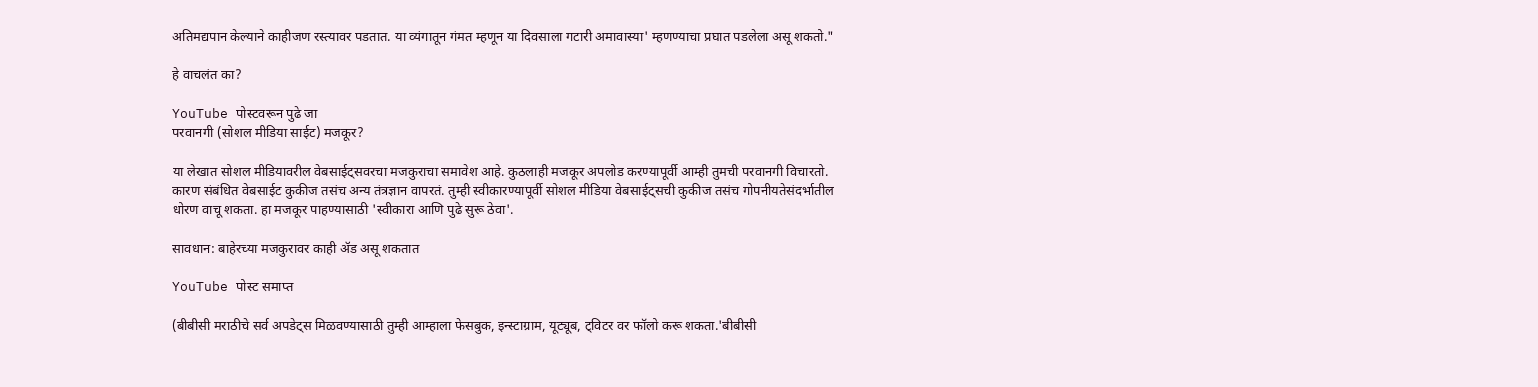अतिमद्यपान केल्याने काहीजण रस्त्यावर पडतात. या व्यंगातून गंमत म्हणून या दिवसाला गटारी अमावास्या' म्हणण्याचा प्रघात पडलेला असू शकतो."

हे वाचलंत का?

YouTube पोस्टवरून पुढे जा
परवानगी (सोशल मीडिया साईट) मजकूर?

या लेखात सोशल मीडियावरील वेबसाईट्सवरचा मजकुराचा समावेश आहे. कुठलाही मजकूर अपलोड करण्यापूर्वी आम्ही तुमची परवानगी विचारतो. कारण संबंधित वेबसाईट कुकीज तसंच अन्य तंत्रज्ञान वापरतं. तुम्ही स्वीकारण्यापूर्वी सोशल मीडिया वेबसाईट्सची कुकीज तसंच गोपनीयतेसंदर्भातील धोरण वाचू शकता. हा मजकूर पाहण्यासाठी 'स्वीकारा आणि पुढे सुरू ठेवा'.

सावधान: बाहेरच्या मजकुरावर काही ॲड असू शकतात

YouTube पोस्ट समाप्त

(बीबीसी मराठीचे सर्व अपडेट्स मिळवण्यासाठी तुम्ही आम्हाला फेसबुक, इन्स्टाग्राम, यूट्यूब, ट्विटर वर फॉलो करू शकता.'बीबीसी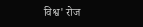विश्व' रोज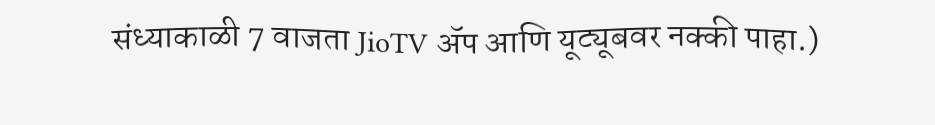संध्याकाळी 7 वाजता JioTV ॲप आणि यूट्यूबवर नक्की पाहा.)